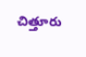చిత్తూరు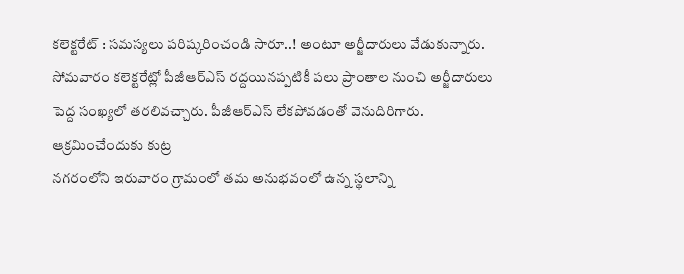కలెక్టరేట్ : సమస్యలు పరిష్కరించండి సారూ..! అంటూ అర్జీదారులు వేడుకున్నారు. సోమవారం కలెక్టరేట్లో పీజీఆర్ఎస్ రద్దయినప్పటికీ పలు ప్రాంతాల నుంచి అర్జీదారులు పెద్ద సంఖ్యలో తరలివచ్చారు. పీజీఆర్ఎస్ లేకపోవడంతో వెనుదిరిగారు.
ఆక్రమించేందుకు కుట్ర
నగరంలోని ఇరువారం గ్రామంలో తమ అనుభవంలో ఉన్న స్థలాన్ని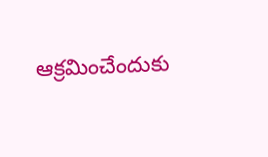ఆక్రమించేందుకు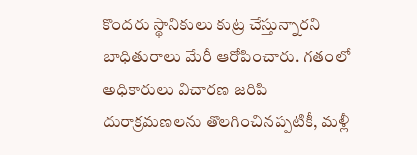కొందరు స్థానికులు కుట్ర చేస్తున్నారని బాధితురాలు మేరీ ఆరోపించారు. గతంలో అధికారులు విచారణ జరిపి దురాక్రమణలను తొలగించినప్పటికీ, మళ్లీ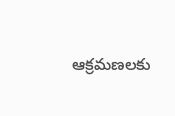ఆక్రమణలకు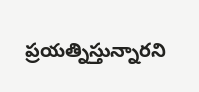ప్రయత్నిస్తున్నారని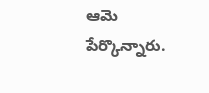ఆమె పేర్కొన్నారు.